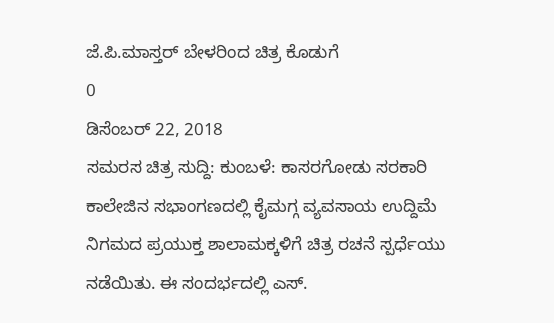ಜೆ.ಪಿ.ಮಾಸ್ತರ್ ಬೇಳರಿಂದ ಚಿತ್ರ ಕೊಡುಗೆ
0
ಡಿಸೆಂಬರ್ 22, 2018
ಸಮರಸ ಚಿತ್ರ ಸುದ್ದಿ: ಕುಂಬಳೆ: ಕಾಸರಗೋಡು ಸರಕಾರಿ ಕಾಲೇಜಿನ ಸಭಾಂಗಣದಲ್ಲಿ ಕೈಮಗ್ಗ ವ್ಯವಸಾಯ ಉದ್ದಿಮೆ ನಿಗಮದ ಪ್ರಯುಕ್ತ ಶಾಲಾಮಕ್ಕಳಿಗೆ ಚಿತ್ರ ರಚನೆ ಸ್ಪರ್ಧೆಯು ನಡೆಯಿತು. ಈ ಸಂದರ್ಭದಲ್ಲಿ ಎಸ್.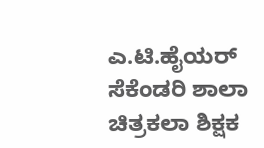ಎ.ಟಿ.ಹೈಯರ್ ಸೆಕೆಂಡರಿ ಶಾಲಾ ಚಿತ್ರಕಲಾ ಶಿಕ್ಷಕ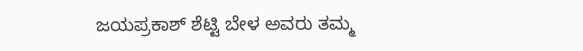ಜಯಪ್ರಕಾಶ್ ಶೆಟ್ಟಿ ಬೇಳ ಅವರು ತಮ್ಮ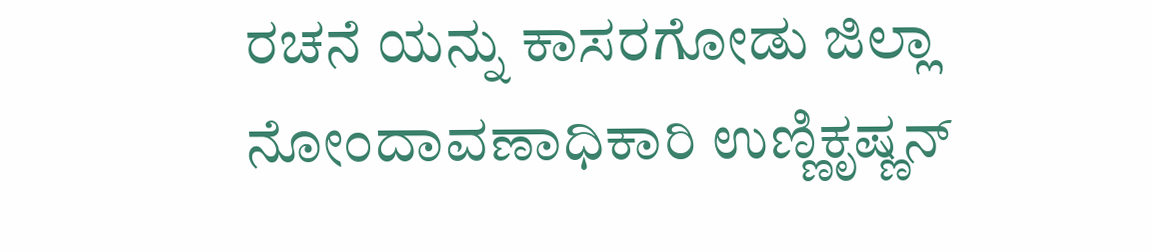ರಚನೆ ಯನ್ನು ಕಾಸರಗೋಡು ಜಿಲ್ಲಾ ನೋಂದಾವಣಾಧಿಕಾರಿ ಉಣ್ಣಿಕೃಷ್ಣನ್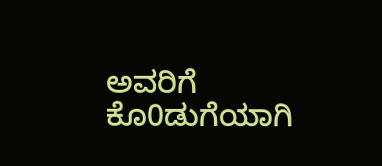ಅವರಿಗೆ ಕೊ0ಡುಗೆಯಾಗಿ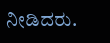ನೀಡಿದರು.